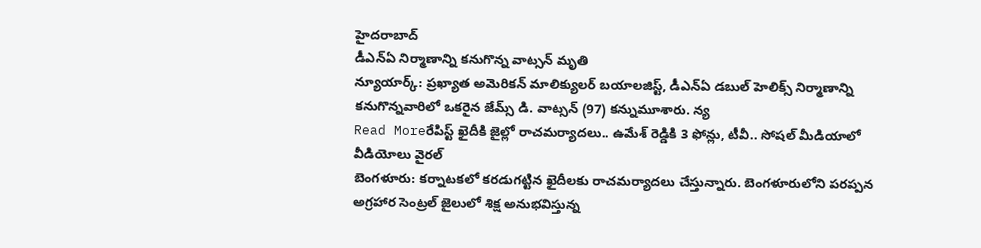హైదరాబాద్
డీఎన్ఏ నిర్మాణాన్ని కనుగొన్న వాట్సన్ మృతి
న్యూయార్క్: ప్రఖ్యాత అమెరికన్ మాలిక్యులర్ బయాలజిస్ట్, డీఎన్ఏ డబుల్ హెలిక్స్ నిర్మాణాన్ని కనుగొన్నవారిలో ఒకరైన జేమ్స్ డి. వాట్సన్ (97) కన్నుమూశారు. న్య
Read Moreరేపిస్ట్ ఖైదీకి జైల్లో రాచమర్యాదలు.. ఉమేశ్ రెడ్డికి 3 ఫోన్లు, టీవీ.. సోషల్ మీడియాలో వీడియోలు వైరల్
బెంగళూరు: కర్నాటకలో కరడుగట్టిన ఖైదీలకు రాచమర్యాదలు చేస్తున్నారు. బెంగళూరులోని పరప్పన అగ్రహార సెంట్రల్ జైలులో శిక్ష అనుభవిస్తున్న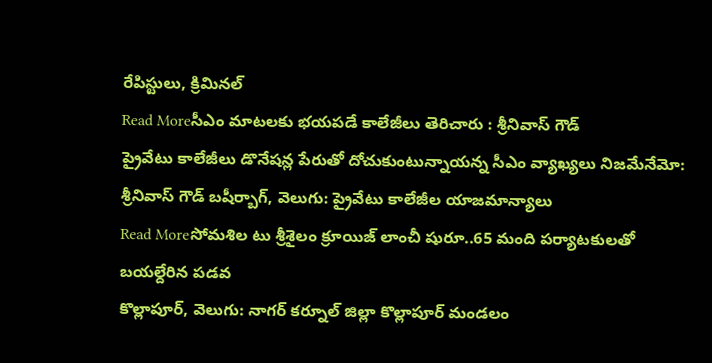రేపిస్టులు, క్రిమినల్
Read Moreసీఎం మాటలకు భయపడే కాలేజీలు తెరిచారు : శ్రీనివాస్ గౌడ్
ప్రైవేటు కాలేజీలు డొనేషన్ల పేరుతో దోచుకుంటున్నాయన్న సీఎం వ్యాఖ్యలు నిజమేనేమో: శ్రీనివాస్ గౌడ్ బషీర్బాగ్, వెలుగు: ప్రైవేటు కాలేజీల యాజమాన్యాలు
Read Moreసోమశిల టు శ్రీశైలం క్రూయిజ్ లాంచీ షురూ..65 మంది పర్యాటకులతో బయల్దేరిన పడవ
కొల్లాపూర్, వెలుగు: నాగర్ కర్నూల్ జిల్లా కొల్లాపూర్ మండలం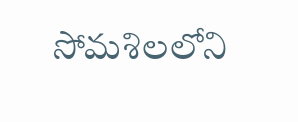సోమశిలలోని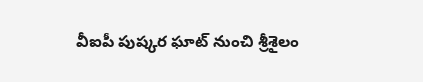వీఐపీ పుష్కర ఘాట్ నుంచి శ్రీశైలం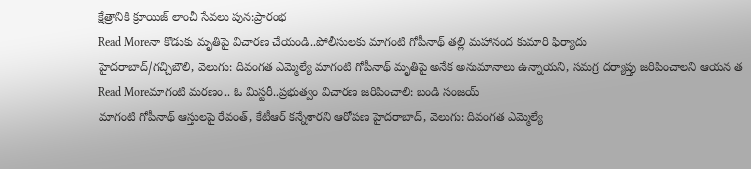క్షేత్రానికి క్రూయిజ్ లాంచీ సేవలు పున:ప్రారంభ
Read Moreనా కొడుకు మృతిపై విచారణ చేయండి..పోలీసులకు మాగంటి గోపీనాథ్ తల్లి మహానంద కుమారి ఫిర్యాదు
హైదరాబాద్/గచ్చిబౌలి, వెలుగు: దివంగత ఎమ్మెల్యే మాగంటి గోపీనాథ్ మృతిపై అనేక అనుమానాలు ఉన్నాయని, సమగ్ర దర్యాప్తు జరిపించాలని ఆయన త
Read Moreమాగంటి మరణం.. ఓ మిస్టరీ..ప్రభుత్వం విచారణ జరిపించాలి: బండి సంజయ్
మాగంటి గోపీనాథ్ ఆస్తులపై రేవంత్, కేటీఆర్ కన్నేశారని ఆరోపణ హైదరాబాద్, వెలుగు: దివంగత ఎమ్మెల్యే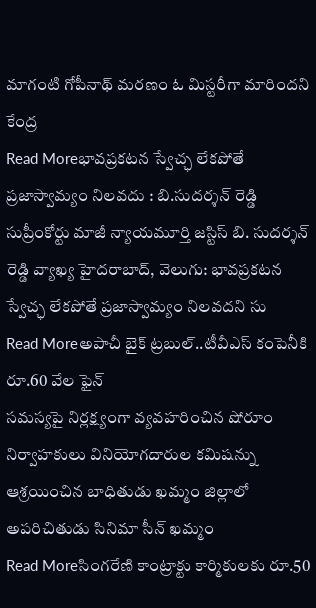మాగంటి గోపీనాథ్ మరణం ఓ మిస్టరీగా మారిందని కేంద్ర
Read Moreభావప్రకటన స్వేచ్ఛ లేకపోతే ప్రజాస్వామ్యం నిలవదు : బి.సుదర్శన్ రెడ్డి
సుప్రీంకోర్టు మాజీ న్యాయమూర్తి జస్టిస్ బి. సుదర్శన్ రెడ్డి వ్యాఖ్య హైదరాబాద్, వెలుగు: భావప్రకటన స్వేచ్ఛ లేకపోతే ప్రజాస్వామ్యం నిలవదని సు
Read Moreఅపాచీ బైక్ ట్రబుల్..టీవీఎస్ కంపెనీకి రూ.60 వేల ఫైన్
సమస్యపై నిర్లక్ష్యంగా వ్యవహరించిన షోరూం నిర్వాహకులు వినియోగదారుల కమిషన్ను ఆశ్రయించిన బాధితుడు ఖమ్మం జిల్లాలో అపరిచితుడు సినిమా సీన్ ఖమ్మం
Read Moreసింగరేణి కాంట్రాక్టు కార్మికులకు రూ.50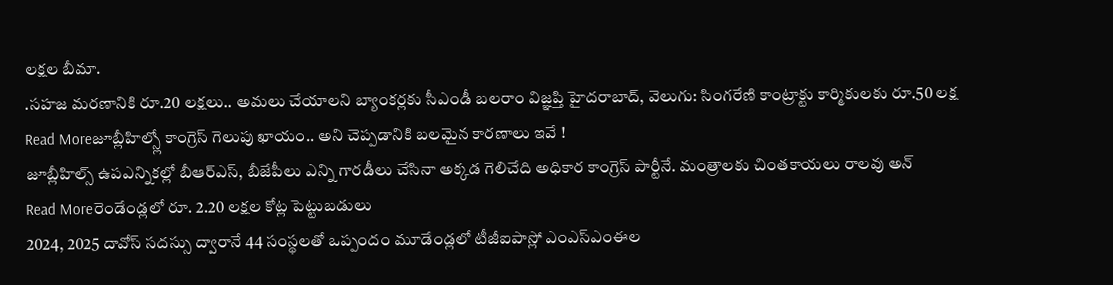లక్షల బీమా.
.సహజ మరణానికి రూ.20 లక్షలు.. అమలు చేయాలని బ్యాంకర్లకు సీఎండీ బలరాం విజ్ఞప్తి హైదరాబాద్, వెలుగు: సింగరేణి కాంట్రాక్టు కార్మికులకు రూ.50 లక్ష
Read Moreజూబ్లీహిల్స్లో కాంగ్రెస్ గెలుపు ఖాయం.. అని చెప్పడానికి బలమైన కారణాలు ఇవే !
జూబ్లీహిల్స్ ఉపఎన్నికల్లో బీఆర్ఎస్, బీజేపీలు ఎన్ని గారడీలు చేసినా అక్కడ గెలిచేది అధికార కాంగ్రెస్ పార్టీనే. మంత్రాలకు చింతకాయలు రాలవు అన్
Read Moreరెండేండ్లలో రూ. 2.20 లక్షల కోట్ల పెట్టుబడులు
2024, 2025 దావోస్ సదస్సు ద్వారానే 44 సంస్థలతో ఒప్పందం మూడేండ్లలో టీజీఐపాస్లో ఎంఎస్ఎంఈల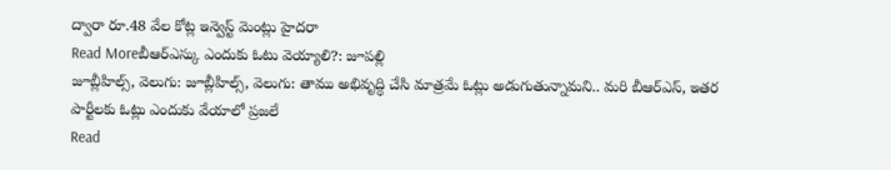ద్వారా రూ.48 వేల కోట్ల ఇన్వెస్ట్ మెంట్లు హైదరా
Read Moreబీఆర్ఎస్కు ఎందుకు ఓటు వెయ్యాలి?: జూపల్లి
జూబ్లీహిల్స్, వెలుగు: జూబ్లీహిల్స్, వెలుగు: తాము అభివృద్ధి చేసి మాత్రమే ఓట్లు అడుగుతున్నామని.. మరి బీఆర్ఎస్, ఇతర పార్టీలకు ఓట్లు ఎందుకు వేయాలో ప్రజలే
Read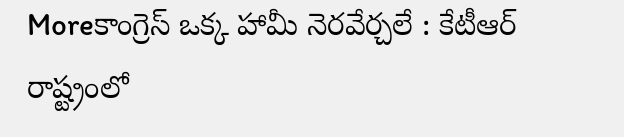Moreకాంగ్రెస్ ఒక్క హామీ నెరవేర్చలే : కేటీఆర్
రాష్ట్రంలో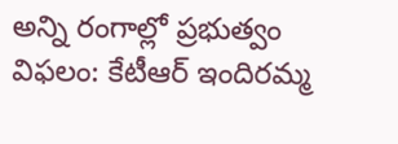అన్ని రంగాల్లో ప్రభుత్వం విఫలం: కేటీఆర్ ఇందిరమ్మ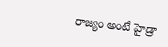రాజ్యం అంటే హైడ్రా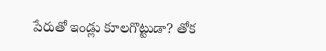పేరుతో ఇండ్లు కూలగొట్టుడా? తోక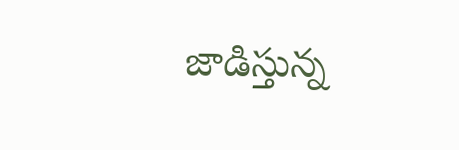జాడిస్తున్న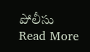పోలీసు
Read More